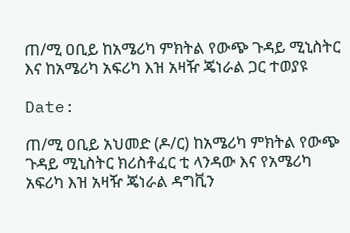ጠ/ሚ ዐቢይ ከአሜሪካ ምክትል የውጭ ጉዳይ ሚኒስትር እና ከአሜሪካ አፍሪካ እዝ አዛዥ ጄነራል ጋር ተወያዩ

Date:

ጠ/ሚ ዐቢይ አህመድ (ዶ/ር) ከአሜሪካ ምክትል የውጭ ጉዳይ ሚኒስትር ክሪስቶፈር ቲ ላንዳው እና የአሜሪካ አፍሪካ እዝ አዛዥ ጄነራል ዳግቪን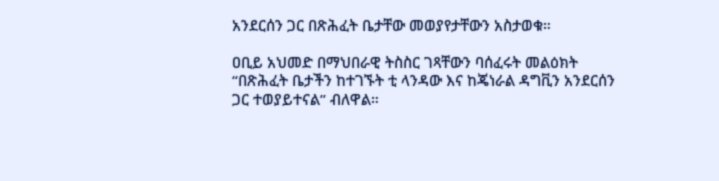አንደርሰን ጋር በጽሕፈት ቤታቸው መወያየታቸውን አስታወቁ።

ዐቢይ አህመድ በማህበራዊ ትስስር ገጻቸውን ባሰፈሩት መልዕክት “በጽሕፈት ቤታችን ከተገኙት ቲ ላንዳው እና ከጄነራል ዳግቪን አንደርሰን ጋር ተወያይተናል” ብለዋል።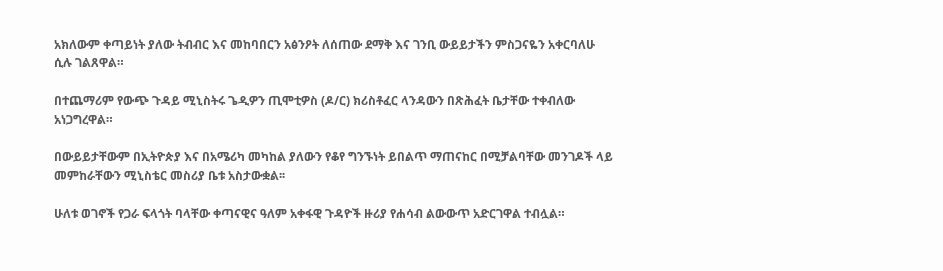አክለውም ቀጣይነት ያለው ትብብር እና መከባበርን አፅንዖት ለሰጠው ደማቅ እና ገንቢ ውይይታችን ምስጋናዬን አቀርባለሁ ሲሉ ገልጸዋል።

በተጨማሪም የውጭ ጉዳይ ሚኒስትሩ ጌዲዎን ጢሞቲዎስ (ዶ/ር) ክሪስቶፈር ላንዳውን በጽሕፈት ቤታቸው ተቀብለው አነጋግረዋል።

በውይይታቸውም በኢትዮጵያ እና በአሜሪካ መካከል ያለውን የቆየ ግንኙነት ይበልጥ ማጠናከር በሚቻልባቸው መንገዶች ላይ መምከራቸውን ሚኒስቴር መስሪያ ቤቱ አስታውቋል፡፡

ሁለቱ ወገኖች የጋራ ፍላጎት ባላቸው ቀጣናዊና ዓለም አቀፋዊ ጉዳዮች ዙሪያ የሐሳብ ልውውጥ አድርገዋል ተብሏል።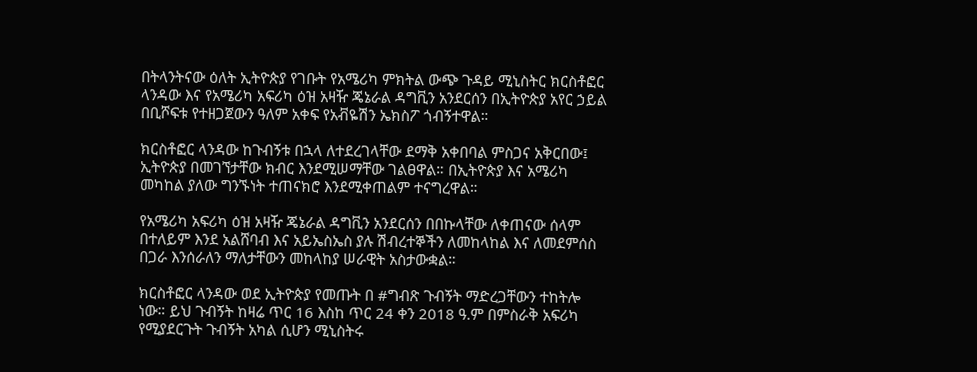በትላንትናው ዕለት ኢትዮጵያ የገቡት የአሜሪካ ምክትል ውጭ ጉዳይ ሚኒስትር ክርስቶፎር ላንዳው እና የአሜሪካ አፍሪካ ዕዝ አዛዥ ጄኔራል ዳግቪን አንደርሰን በኢትዮጵያ አየር ኃይል በቢሾፍቱ የተዘጋጀውን ዓለም አቀፍ የአቭዬሽን ኤክስፖ ጎብኝተዋል።

ክርስቶፎር ላንዳው ከጉብኝቱ በኋላ ለተደረገላቸው ደማቅ አቀበባል ምስጋና አቅርበው፤ ኢትዮጵያ በመገኘታቸው ክብር እንደሚሠማቸው ገልፀዋል። በኢትዮጵያ እና አሜሪካ መካከል ያለው ግንኙነት ተጠናክሮ እንደሚቀጠልም ተናግረዋል።

የአሜሪካ አፍሪካ ዕዝ አዛዥ ጄኔራል ዳግቪን አንደርሰን በበኩላቸው ለቀጠናው ሰላም በተለይም እንደ አልሸባብ እና አይኤስኤስ ያሉ ሽብረተኞችን ለመከላከል እና ለመደምሰስ በጋራ እንሰራለን ማለታቸውን መከላከያ ሠራዊት አስታውቋል።

ክርስቶፎር ላንዳው ወደ ኢትዮጵያ የመጡት በ #ግብጽ ጉብኝት ማድረጋቸውን ተከትሎ ነው። ይህ ጉብኝት ከዛሬ ጥር 16 እስከ ጥር 24 ቀን 2018 ዓ.ም በምስራቅ አፍሪካ የሚያደርጉት ጉብኝት አካል ሲሆን ሚኒስትሩ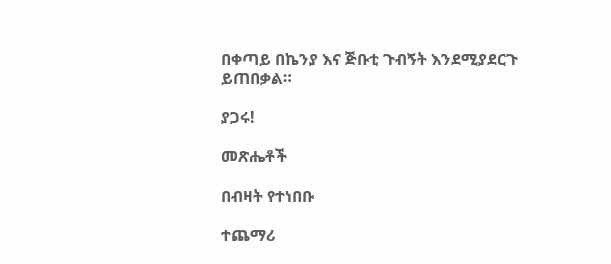በቀጣይ በኬንያ እና ጅቡቲ ጉብኝት እንደሚያደርጉ ይጠበቃል።

ያጋሩ!

መጽሔቶች

በብዛት የተነበቡ

ተጨማሪ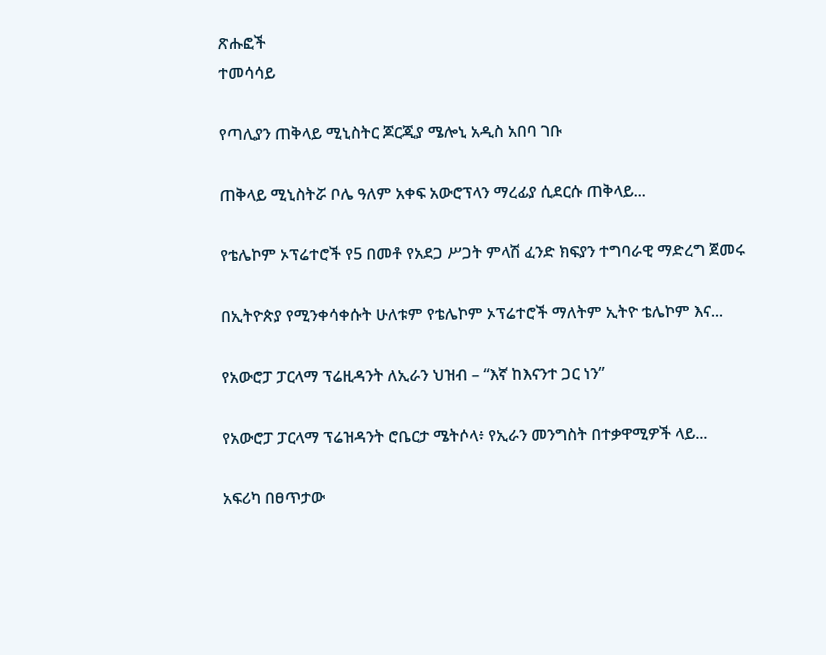ጽሑፎች
ተመሳሳይ

የጣሊያን ጠቅላይ ሚኒስትር ጆርጂያ ሜሎኒ አዲስ አበባ ገቡ

ጠቅላይ ሚኒስትሯ ቦሌ ዓለም አቀፍ አውሮፕላን ማረፊያ ሲደርሱ ጠቅላይ...

የቴሌኮም ኦፕሬተሮች የ5 በመቶ የአደጋ ሥጋት ምላሽ ፈንድ ክፍያን ተግባራዊ ማድረግ ጀመሩ

በኢትዮጵያ የሚንቀሳቀሱት ሁለቱም የቴሌኮም ኦፕሬተሮች ማለትም ኢትዮ ቴሌኮም እና...

የአውሮፓ ፓርላማ ፕሬዚዳንት ለኢራን ህዝብ – “እኛ ከእናንተ ጋር ነን”

የአውሮፓ ፓርላማ ፕሬዝዳንት ሮቤርታ ሜትሶላ፥ የኢራን መንግስት በተቃዋሚዎች ላይ...

አፍሪካ በፀጥታው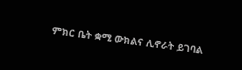ምክር ቤት ቋሚ ውክልና ሊኖራት ይገባል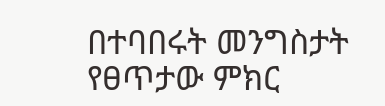በተባበሩት መንግስታት የፀጥታው ምክር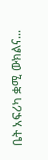ቤት አፍሪካ ቋሚ ውክልና...